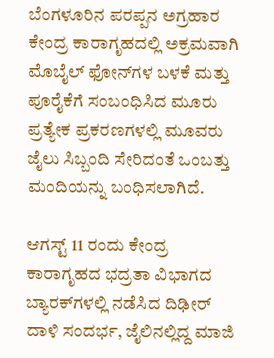ಬೆಂಗಳೂರಿನ ಪರಪ್ಪನ ಅಗ್ರಹಾರ ಕೇಂದ್ರ ಕಾರಾಗೃಹದಲ್ಲಿ ಅಕ್ರಮವಾಗಿ ಮೊಬೈಲ್ ಫೋನ್‌ಗಳ ಬಳಕೆ ಮತ್ತು ಪೂರೈಕೆಗೆ ಸಂಬಂಧಿಸಿದ ಮೂರು ಪ್ರತ್ಯೇಕ ಪ್ರಕರಣಗಳಲ್ಲಿ ಮೂವರು ಜೈಲು ಸಿಬ್ಬಂದಿ ಸೇರಿದಂತೆ ಒಂಬತ್ತು ಮಂದಿಯನ್ನು ಬಂಧಿಸಲಾಗಿದೆ.

ಆಗಸ್ಟ್ 11 ರಂದು ಕೇಂದ್ರ ಕಾರಾಗೃಹದ ಭದ್ರತಾ ವಿಭಾಗದ ಬ್ಯಾರಕ್‌ಗಳಲ್ಲಿ ನಡೆಸಿದ ದಿಢೀರ್ ದಾಳಿ ಸಂದರ್ಭ, ಜೈಲಿನಲ್ಲಿದ್ದ ಮಾಜಿ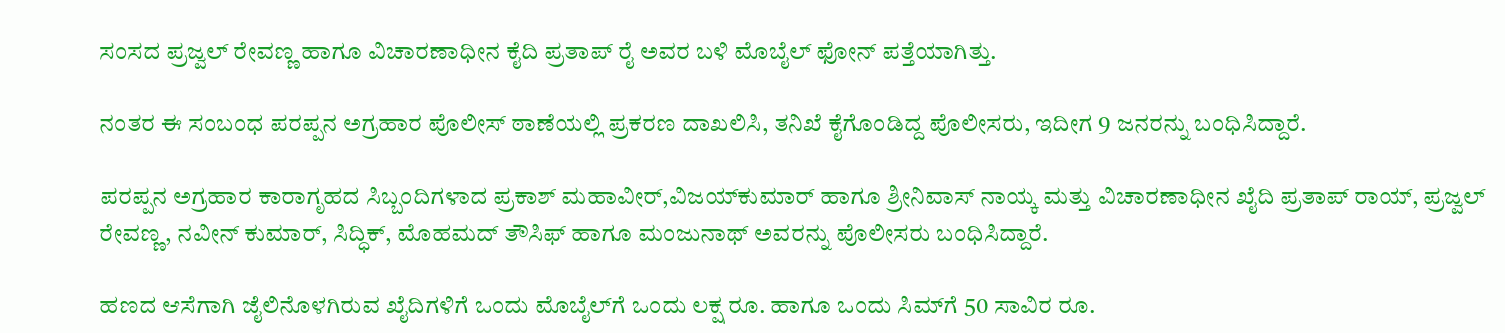ಸಂಸದ ಪ್ರಜ್ವಲ್ ರೇವಣ್ಣ ಹಾಗೂ ವಿಚಾರಣಾಧೀನ ಕೈದಿ ಪ್ರತಾಪ್ ರೈ ಅವರ ಬಳಿ ಮೊಬೈಲ್ ಫೋನ್ ಪತ್ತೆಯಾಗಿತ್ತು.

ನಂತರ ಈ ಸಂಬಂಧ ಪರಪ್ಪನ ಅಗ್ರಹಾರ ಪೊಲೀಸ್ ಠಾಣೆಯಲ್ಲಿ ಪ್ರಕರಣ ದಾಖಲಿಸಿ, ತನಿಖೆ ಕೈಗೊಂಡಿದ್ದ ಪೊಲೀಸರು, ಇದೀಗ 9 ಜನರನ್ನು ಬಂಧಿಸಿದ್ದಾರೆ.

ಪರಪ್ಪನ ಅಗ್ರಹಾರ ಕಾರಾಗೃಹದ ಸಿಬ್ಬಂದಿಗಳಾದ ಪ್ರಕಾಶ್‌ ಮಹಾವೀರ್‌,ವಿಜಯ್‌ಕುಮಾರ್‌ ಹಾಗೂ ಶ್ರೀನಿವಾಸ್‌ ನಾಯ್ಕ ಮತ್ತು ವಿಚಾರಣಾಧೀನ ಖೈದಿ ಪ್ರತಾಪ್‌ ರಾಯ್‌, ಪ್ರಜ್ವಲ್‌ ರೇವಣ್ಣ, ನವೀನ್‌ ಕುಮಾರ್‌, ಸಿದ್ಧಿಕ್‌, ಮೊಹಮದ್‌ ತೌಸಿಫ್‌ ಹಾಗೂ ಮಂಜುನಾಥ್‌ ಅವರನ್ನು ಪೊಲೀಸರು ಬಂಧಿಸಿದ್ದಾರೆ.

ಹಣದ ಆಸೆಗಾಗಿ ಜೈಲಿನೊಳಗಿರುವ ಖೈದಿಗಳಿಗೆ ಒಂದು ಮೊಬೈಲ್‌ಗೆ ಒಂದು ಲಕ್ಷ ರೂ. ಹಾಗೂ ಒಂದು ಸಿಮ್‌ಗೆ 50 ಸಾವಿರ ರೂ.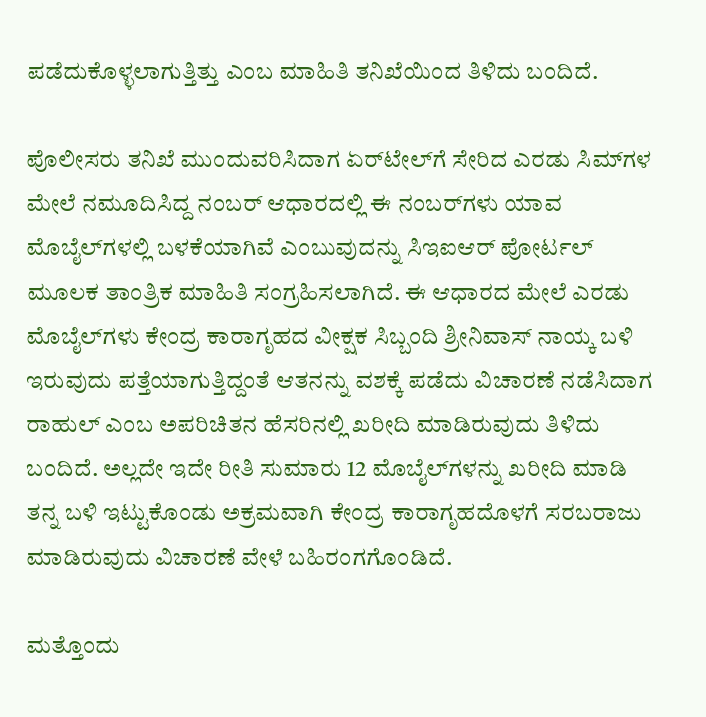ಪಡೆದುಕೊಳ್ಳಲಾಗುತ್ತಿತ್ತು ಎಂಬ ಮಾಹಿತಿ ತನಿಖೆಯಿಂದ ತಿಳಿದು ಬಂದಿದೆ.

ಪೊಲೀಸರು ತನಿಖೆ ಮುಂದುವರಿಸಿದಾಗ ಏರ್‌ಟೇಲ್‌ಗೆ ಸೇರಿದ ಎರಡು ಸಿಮ್‌ಗಳ ಮೇಲೆ ನಮೂದಿಸಿದ್ದ ನಂಬರ್‌ ಆಧಾರದಲ್ಲಿ ಈ ನಂಬರ್‌ಗಳು ಯಾವ ಮೊಬೈಲ್‌ಗಳಲ್ಲಿ ಬಳಕೆಯಾಗಿವೆ ಎಂಬುವುದನ್ನು ಸಿಇಐಆರ್‌ ಪೋರ್ಟಲ್‌ ಮೂಲಕ ತಾಂತ್ರಿಕ ಮಾಹಿತಿ ಸಂಗ್ರಹಿಸಲಾಗಿದೆ. ಈ ಆಧಾರದ ಮೇಲೆ ಎರಡು ಮೊಬೈಲ್‌ಗಳು ಕೇಂದ್ರ ಕಾರಾಗೃಹದ ವೀಕ್ಷಕ ಸಿಬ್ಬಂದಿ ಶ್ರೀನಿವಾಸ್‌‍ ನಾಯ್ಕ ಬಳಿ ಇರುವುದು ಪತ್ತೆಯಾಗುತ್ತಿದ್ದಂತೆ ಆತನನ್ನು ವಶಕ್ಕೆ ಪಡೆದು ವಿಚಾರಣೆ ನಡೆಸಿದಾಗ ರಾಹುಲ್‌ ಎಂಬ ಅಪರಿಚಿತನ ಹೆಸರಿನಲ್ಲಿ ಖರೀದಿ ಮಾಡಿರುವುದು ತಿಳಿದು ಬಂದಿದೆ. ಅಲ್ಲದೇ ಇದೇ ರೀತಿ ಸುಮಾರು 12 ಮೊಬೈಲ್‌ಗಳನ್ನು ಖರೀದಿ ಮಾಡಿ ತನ್ನ ಬಳಿ ಇಟ್ಟುಕೊಂಡು ಅಕ್ರಮವಾಗಿ ಕೇಂದ್ರ ಕಾರಾಗೃಹದೊಳಗೆ ಸರಬರಾಜು ಮಾಡಿರುವುದು ವಿಚಾರಣೆ ವೇಳೆ ಬಹಿರಂಗಗೊಂಡಿದೆ.

ಮತ್ತೊಂದು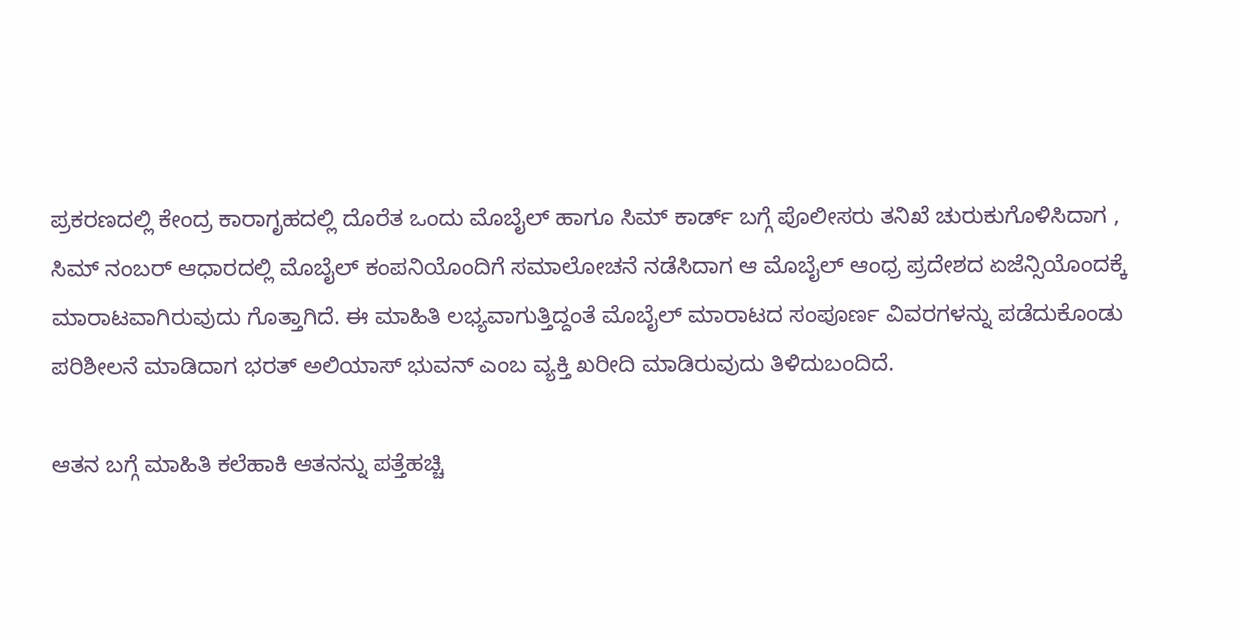ಪ್ರಕರಣದಲ್ಲಿ ಕೇಂದ್ರ ಕಾರಾಗೃಹದಲ್ಲಿ ದೊರೆತ ಒಂದು ಮೊಬೈಲ್‌ ಹಾಗೂ ಸಿಮ್‌ ಕಾರ್ಡ್‌ ಬಗ್ಗೆ ಪೊಲೀಸರು ತನಿಖೆ ಚುರುಕುಗೊಳಿಸಿದಾಗ , ಸಿಮ್‌ ನಂಬರ್‌ ಆಧಾರದಲ್ಲಿ ಮೊಬೈಲ್‌ ಕಂಪನಿಯೊಂದಿಗೆ ಸಮಾಲೋಚನೆ ನಡೆಸಿದಾಗ ಆ ಮೊಬೈಲ್‌ ಆಂಧ್ರ ಪ್ರದೇಶದ ಏಜೆನ್ಸಿಯೊಂದಕ್ಕೆ ಮಾರಾಟವಾಗಿರುವುದು ಗೊತ್ತಾಗಿದೆ. ಈ ಮಾಹಿತಿ ಲಭ್ಯವಾಗುತ್ತಿದ್ದಂತೆ ಮೊಬೈಲ್‌ ಮಾರಾಟದ ಸಂಪೂರ್ಣ ವಿವರಗಳನ್ನು ಪಡೆದುಕೊಂಡು ಪರಿಶೀಲನೆ ಮಾಡಿದಾಗ ಭರತ್‌ ಅಲಿಯಾಸ್‌‍ ಭುವನ್‌ ಎಂಬ ವ್ಯಕ್ತಿ ಖರೀದಿ ಮಾಡಿರುವುದು ತಿಳಿದುಬಂದಿದೆ.

ಆತನ ಬಗ್ಗೆ ಮಾಹಿತಿ ಕಲೆಹಾಕಿ ಆತನನ್ನು ಪತ್ತೆಹಚ್ಚಿ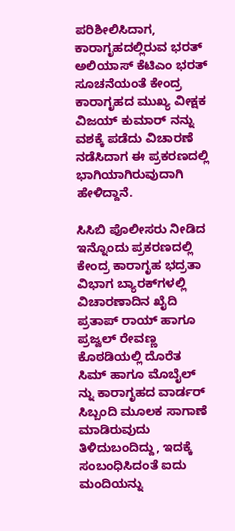ಪರಿಶೀಲಿಸಿದಾಗ, ಕಾರಾಗೃಹದಲ್ಲಿರುವ ಭರತ್‌ ಅಲಿಯಾಸ್‌‍ ಕೆಟಿಎಂ ಭರತ್‌ ಸೂಚನೆಯಂತೆ ಕೇಂದ್ರ ಕಾರಾಗೃಹದ ಮುಖ್ಯ ವೀಕ್ಷಕ ವಿಜಯ್‌ ಕುಮಾರ್‌ ನನ್ನು ವಶಕ್ಕೆ ಪಡೆದು ವಿಚಾರಣೆ ನಡೆಸಿದಾಗ ಈ ಪ್ರಕರಣದಲ್ಲಿ ಭಾಗಿಯಾಗಿರುವುದಾಗಿ ಹೇಳಿದ್ದಾನೆ.

ಸಿಸಿಬಿ ಪೊಲೀಸರು ನೀಡಿದ ಇನ್ನೊಂದು ಪ್ರಕರಣದಲ್ಲಿ ಕೇಂದ್ರ ಕಾರಾಗೃಹ ಭದ್ರತಾ ವಿಭಾಗ ಬ್ಯಾರಕ್‌ಗಳಲ್ಲಿ ವಿಚಾರಣಾದಿನ ಖೈದಿ ಪ್ರತಾಪ್‌ ರಾಯ್‌ ಹಾಗೂ ಪ್ರಜ್ವಲ್‌ ರೇವಣ್ಣ ಕೊಠಡಿಯಲ್ಲಿ ದೊರೆತ ಸಿಮ್‌ ಹಾಗೂ ಮೊಬೈಲ್‌ ನ್ನು ಕಾರಾಗೃಹದ ವಾರ್ಡರ್‌ ಸಿಬ್ಬಂದಿ ಮೂಲಕ ಸಾಗಾಣೆ ಮಾಡಿರುವುದು ತಿಳಿದುಬಂದಿದ್ದು, ಇದಕ್ಕೆ ಸಂಬಂಧಿಸಿದಂತೆ ಐದು ಮಂದಿಯನ್ನು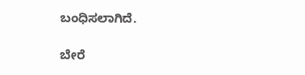ಬಂಧಿಸಲಾಗಿದೆ.

ಬೇರೆ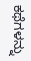ಕಥೆಗಳನ್ನು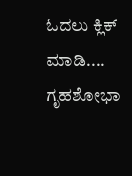ಓದಲು ಕ್ಲಿಕ್ ಮಾಡಿ....
ಗೃಹಶೋಭಾ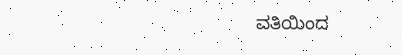ವತಿಯಿಂದ